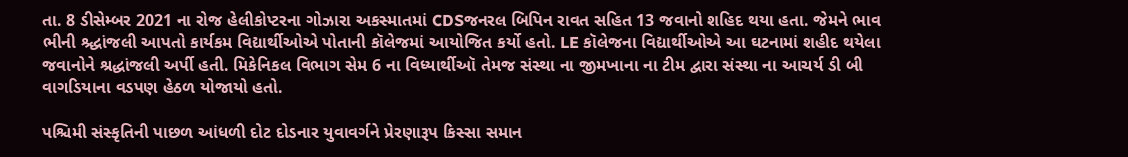તા. 8 ડીસેમ્બર 2021 ના રોજ હેલીકોપ્ટરના ગોઝારા અકસ્માતમાં CDSજનરલ બિપિન રાવત સહિત 13 જવાનો શહિદ થયા હતા. જેમને ભાવ ભીની શ્ર્દ્ધાંજલી આપતો કાર્યકમ વિદ્યાર્થીઓએ પોતાની કૉલેજમાં આયોજિત કર્યો હતો. LE કૉલેજના વિદ્યાર્થીઓએ આ ઘટનામાં શહીદ થયેલા જવાનોને શ્રદ્ધાંજલી અર્પી હતી. મિકેનિકલ વિભાગ સેમ 6 ના વિધ્યાર્થીઑ તેમજ સંસ્થા ના જીમખાના ના ટીમ દ્વારા સંસ્થા ના આચર્ય ડી બી વાગડિયાના વડપણ હેઠળ યોજાયો હતો.

પશ્ચિમી સંસ્કૃતિની પાછળ આંધળી દોટ દોડનાર યુવાવર્ગને પ્રેરણારૂપ કિસ્સા સમાન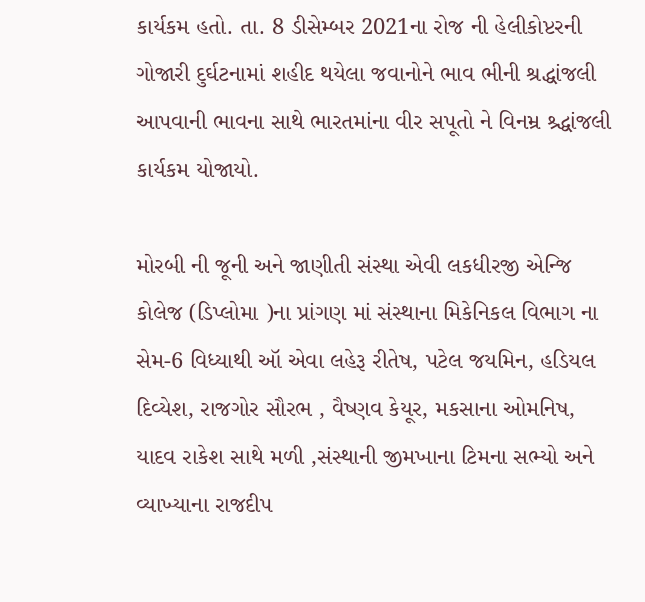કાર્યકમ હતો. તા. 8 ડીસેમ્બર 2021ના રોજ ની હેલીકોપ્ટરની ગોજારી દુર્ઘટનામાં શહીદ થયેલા જવાનોને ભાવ ભીની શ્રદ્ધાંજલી આપવાની ભાવના સાથે ભારતમાંના વીર સપૂતો ને વિનમ્ર શ્ર્દ્ધાંજલી કાર્યકમ યોજાયો.

મોરબી ની જૂની અને જાણીતી સંસ્થા એવી લકધીરજી એન્જિ કોલેજ (ડિપ્લોમા )ના પ્રાંગણ માં સંસ્થાના મિકેનિકલ વિભાગ ના સેમ-6 વિધ્યાથી ઑ એવા લહેરૂ રીતેષ, પટેલ જયમિન, હડિયલ દિવ્યેશ, રાજગોર સૌરભ , વૈષ્ણવ કેયૂર, મકસાના ઓમનિષ, યાદવ રાકેશ સાથે મળી ,સંસ્થાની જીમખાના ટિમના સભ્યો અને વ્યાખ્યાના રાજદીપ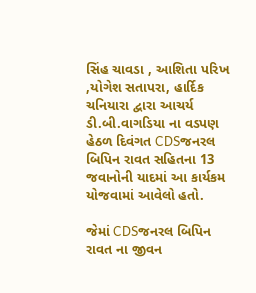સિંહ ચાવડા , આશિતા પરિખ ,યોગેશ સતાપરા, હાર્દિક ચનિયારા દ્વારા આચર્ય ડી.બી.વાગડિયા ના વડપણ હેઠળ દિવંગત CDSજનરલ બિપિન રાવત સહિતના 13 જવાનોની યાદમાં આ કાર્યકમ યોજવામાં આવેલો હતો.

જેમાં CDSજનરલ બિપિન રાવત ના જીવન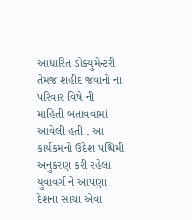આધારિત ડોક્યુમેન્ટરી તેમજ શહીદ જવાનો ના પરિવાર વિષે ની માહિતી બતાવવામાં આવેલી હતી . આ કાર્યકમનો ઉદેશ પશ્ચિમી અનુકરણ કરી રહેલા યુવાવર્ગ ને આપણા દેશના સાચા એવા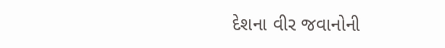દેશના વીર જવાનોની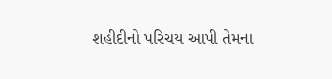શહીદીનો પરિચય આપી તેમના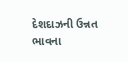દેશદાઝની ઉન્નત ભાવના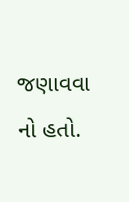જણાવવા નો હતો.